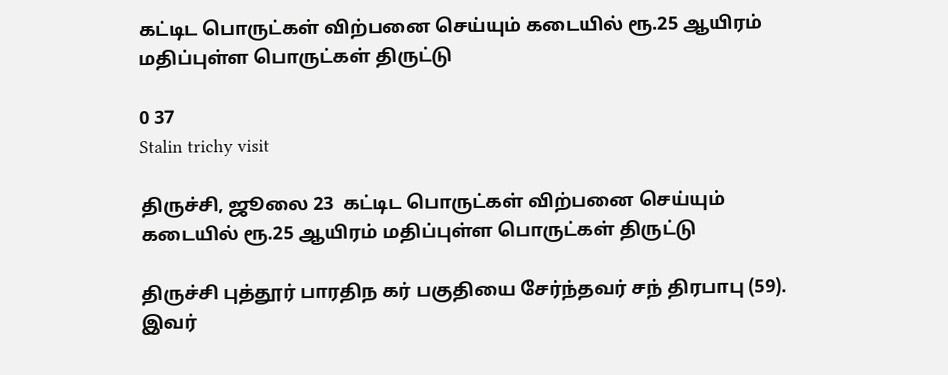கட்டிட பொருட்கள் விற்பனை செய்யும் கடையில் ரூ.25 ஆயிரம் மதிப்புள்ள பொருட்கள் திருட்டு

0 37
Stalin trichy visit

திருச்சி, ஜூலை 23  கட்டிட பொருட்கள் விற்பனை செய்யும் கடையில் ரூ.25 ஆயிரம் மதிப்புள்ள பொருட்கள் திருட்டு

திருச்சி புத்தூர் பாரதிந கர் பகுதியை சேர்ந்தவர் சந் திரபாபு (59). இவர்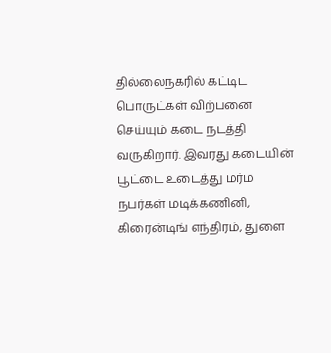தில்லைநகரில் கட்டிட பொருட்கள் விற்பனை செய்யும் கடை நடத்தி வருகிறார். இவரது கடையின் பூட்டை உடைத்து மர்ம நபர்கள் மடிக்கணினி, கிரைன்டிங் எந்திரம், துளை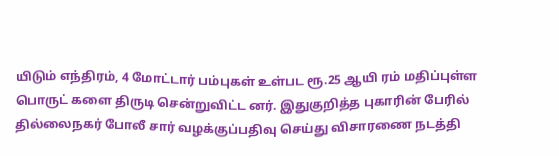யிடும் எந்திரம், 4 மோட்டார் பம்புகள் உள்பட ரூ.25 ஆயி ரம் மதிப்புள்ள பொருட் களை திருடி சென்றுவிட்ட னர். இதுகுறித்த புகாரின் பேரில் தில்லைநகர் போலீ சார் வழக்குப்பதிவு செய்து விசாரணை நடத்தி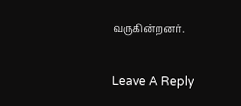வருகின்றனர்.

Leave A Reply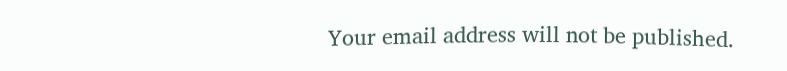Your email address will not be published.